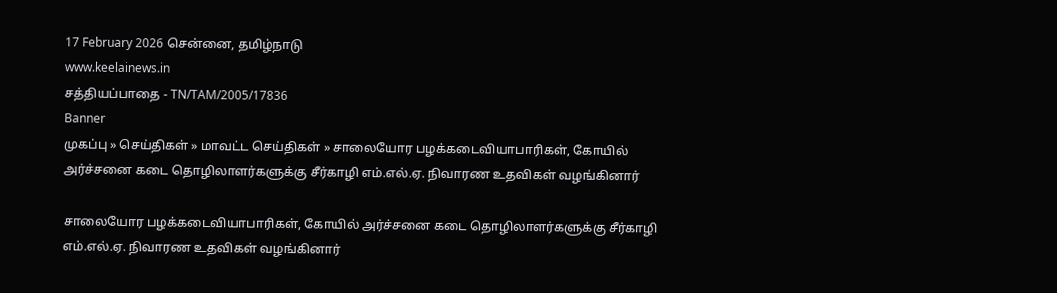17 February 2026 சென்னை, தமிழ்நாடு
www.keelainews.in
சத்தியப்பாதை - TN/TAM/2005/17836
Banner
முகப்பு » செய்திகள் » மாவட்ட செய்திகள் » சாலையோர பழக்கடைவியாபாரிகள், கோயில் அர்ச்சனை கடை தொழிலாளர்களுக்கு சீர்காழி எம்.எல்.ஏ. நிவாரண உதவிகள் வழங்கினார்

சாலையோர பழக்கடைவியாபாரிகள், கோயில் அர்ச்சனை கடை தொழிலாளர்களுக்கு சீர்காழி எம்.எல்.ஏ. நிவாரண உதவிகள் வழங்கினார்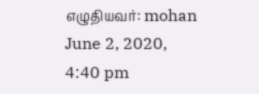எழுதியவர்: mohan June 2, 2020, 4:40 pm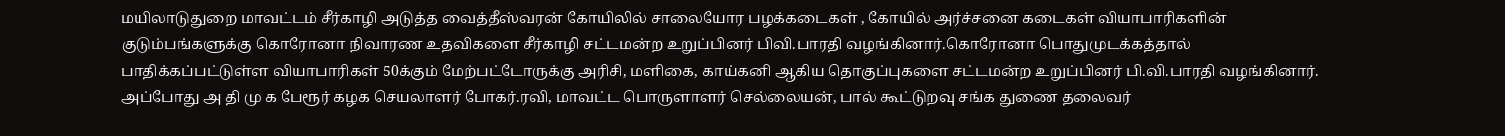மயிலாடுதுறை மாவட்டம் சீர்காழி அடுத்த வைத்தீஸ்வரன் கோயிலில் சாலையோர பழக்கடைகள் , கோயில் அர்ச்சனை கடைகள் வியாபாரிகளின் குடும்பங்களுக்கு கொரோனா நிவாரண உதவிகளை சீர்காழி சட்டமன்ற உறுப்பினர் பிவி.பாரதி வழங்கினார்.கொரோனா பொதுமுடக்கத்தால் பாதிக்கப்பட்டுள்ள வியாபாரிகள் 50க்கும் மேற்பட்டோருக்கு அரிசி, மளிகை, காய்கனி ஆகிய தொகுப்புகளை சட்டமன்ற உறுப்பினர் பி.வி.பாரதி வழங்கினார். அப்போது அ தி மு க பேரூர் கழக செயலாளர் போகர்.ரவி, மாவட்ட பொருளாளர் செல்லையன், பால் கூட்டுறவு சங்க துணை தலைவர்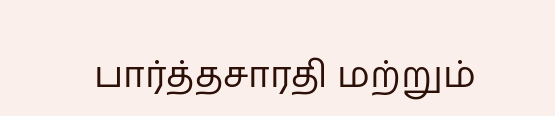பார்த்தசாரதி மற்றும்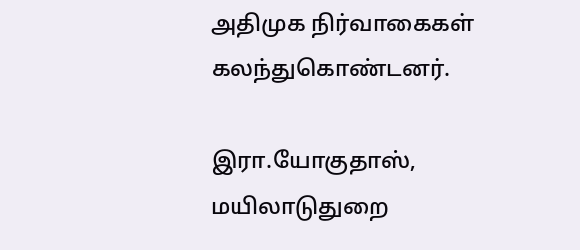அதிமுக நிர்வாகைகள் கலந்துகொண்டனர்.

இரா.யோகுதாஸ், மயிலாடுதுறை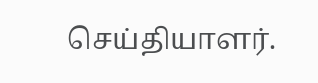செய்தியாளர்.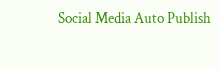Social Media Auto Publish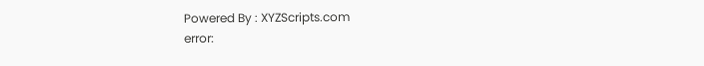Powered By : XYZScripts.com
error: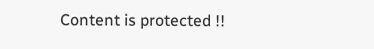Content is protected !!